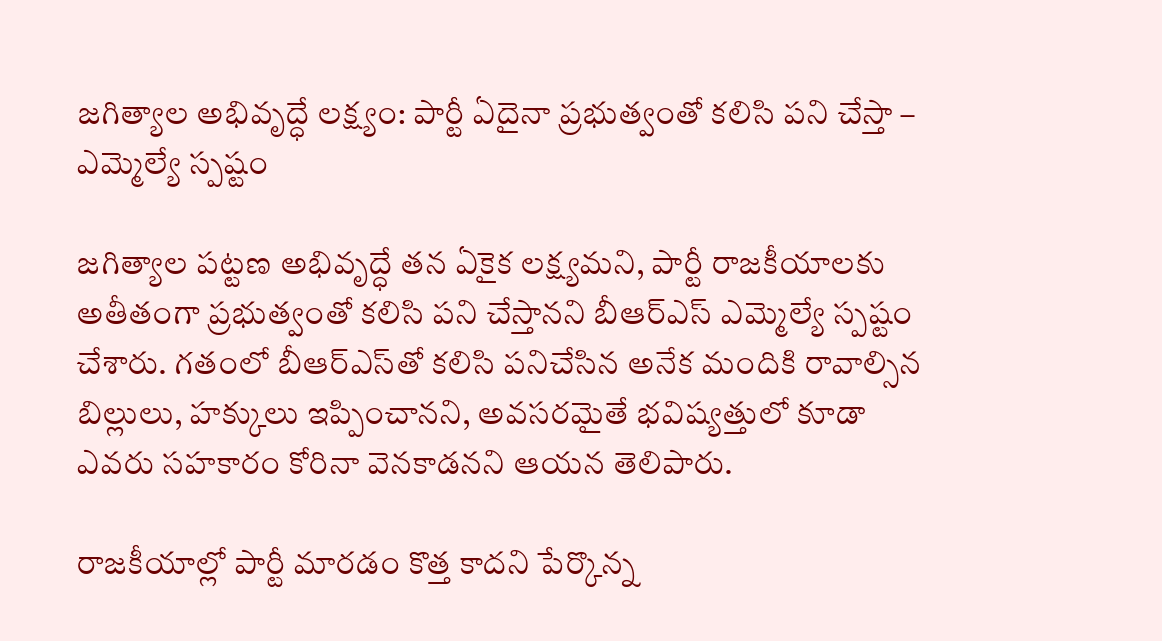జగిత్యాల అభివృద్ధే లక్ష్యం: పార్టీ ఏదైనా ప్రభుత్వంతో కలిసి పని చేస్తా – ఎమ్మెల్యే స్పష్టం

జగిత్యాల పట్టణ అభివృద్ధే తన ఏకైక లక్ష్యమని, పార్టీ రాజకీయాలకు అతీతంగా ప్రభుత్వంతో కలిసి పని చేస్తానని బీఆర్ఎస్ ఎమ్మెల్యే స్పష్టం చేశారు. గతంలో బీఆర్ఎస్‌తో కలిసి పనిచేసిన అనేక మందికి రావాల్సిన బిల్లులు, హక్కులు ఇప్పించానని, అవసరమైతే భవిష్యత్తులో కూడా ఎవరు సహకారం కోరినా వెనకాడనని ఆయన తెలిపారు.

రాజకీయాల్లో పార్టీ మారడం కొత్త కాదని పేర్కొన్న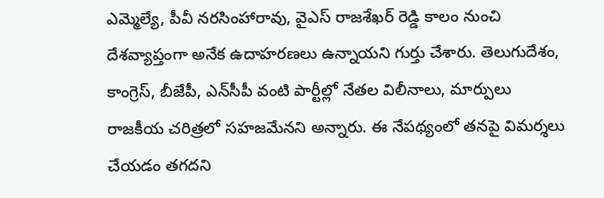ఎమ్మెల్యే, పీవీ నరసింహారావు, వైఎస్ రాజశేఖర్ రెడ్డి కాలం నుంచి దేశవ్యాప్తంగా అనేక ఉదాహరణలు ఉన్నాయని గుర్తు చేశారు. తెలుగుదేశం, కాంగ్రెస్, బీజేపీ, ఎన్‌సీపీ వంటి పార్టీల్లో నేతల విలీనాలు, మార్పులు రాజకీయ చరిత్రలో సహజమేనని అన్నారు. ఈ నేపథ్యంలో తనపై విమర్శలు చేయడం తగదని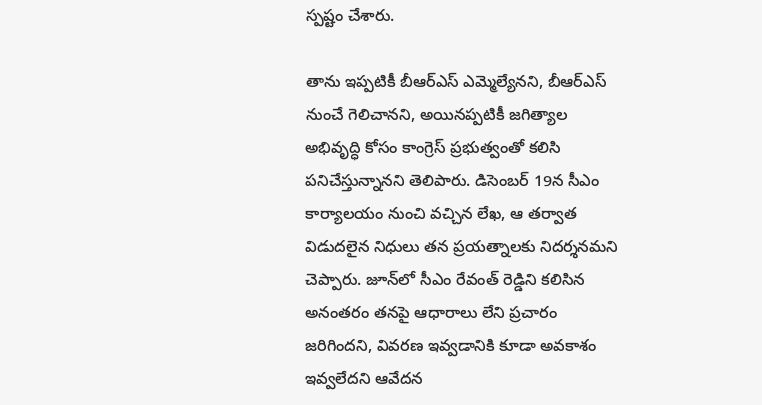స్పష్టం చేశారు.

తాను ఇప్పటికీ బీఆర్ఎస్ ఎమ్మెల్యేనని, బీఆర్ఎస్ నుంచే గెలిచానని, అయినప్పటికీ జగిత్యాల అభివృద్ధి కోసం కాంగ్రెస్ ప్రభుత్వంతో కలిసి పనిచేస్తున్నానని తెలిపారు. డిసెంబర్ 19న సీఎం కార్యాలయం నుంచి వచ్చిన లేఖ, ఆ తర్వాత విడుదలైన నిధులు తన ప్రయత్నాలకు నిదర్శనమని చెప్పారు. జూన్‌లో సీఎం రేవంత్ రెడ్డిని కలిసిన అనంతరం తనపై ఆధారాలు లేని ప్రచారం జరిగిందని, వివరణ ఇవ్వడానికి కూడా అవకాశం ఇవ్వలేదని ఆవేదన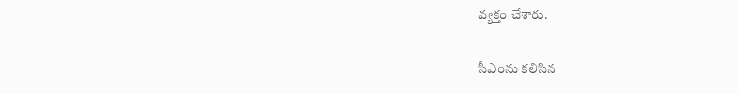వ్యక్తం చేశారు.

సీఎంను కలిసిన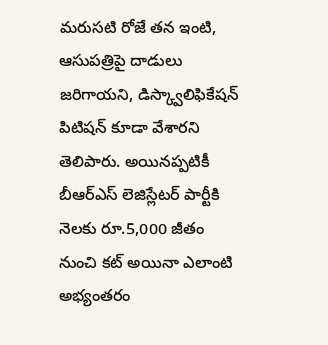మరుసటి రోజే తన ఇంటి, ఆసుపత్రిపై దాడులు జరిగాయని, డిస్క్వాలిఫికేషన్ పిటిషన్ కూడా వేశారని తెలిపారు. అయినప్పటికీ బీఆర్ఎస్ లెజిస్లేటర్ పార్టీకి నెలకు రూ.5,000 జీతం నుంచి కట్ అయినా ఎలాంటి అభ్యంతరం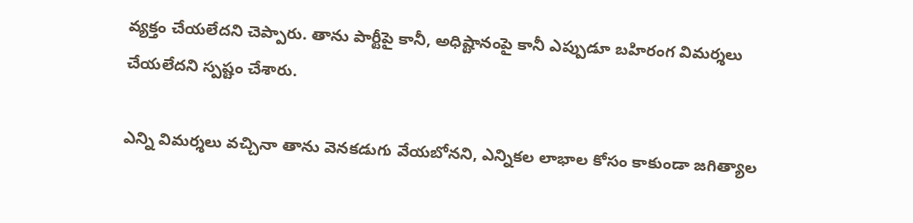వ్యక్తం చేయలేదని చెప్పారు. తాను పార్టీపై కానీ, అధిష్టానంపై కానీ ఎప్పుడూ బహిరంగ విమర్శలు చేయలేదని స్పష్టం చేశారు.

ఎన్ని విమర్శలు వచ్చినా తాను వెనకడుగు వేయబోనని, ఎన్నికల లాభాల కోసం కాకుండా జగిత్యాల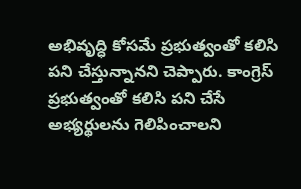అభివృద్ధి కోసమే ప్రభుత్వంతో కలిసి పని చేస్తున్నానని చెప్పారు. కాంగ్రెస్ ప్రభుత్వంతో కలిసి పని చేసే అభ్యర్థులను గెలిపించాలని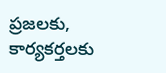ప్రజలకు, కార్యకర్తలకు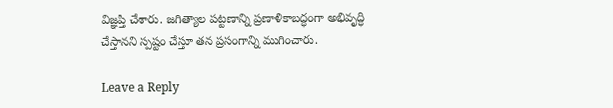విజ్ఞప్తి చేశారు. జగిత్యాల పట్టణాన్ని ప్రణాళికాబద్ధంగా అభివృద్ధి చేస్తానని స్పష్టం చేస్తూ తన ప్రసంగాన్ని ముగించారు.

Leave a Reply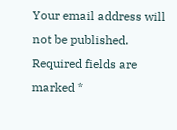Your email address will not be published. Required fields are marked *